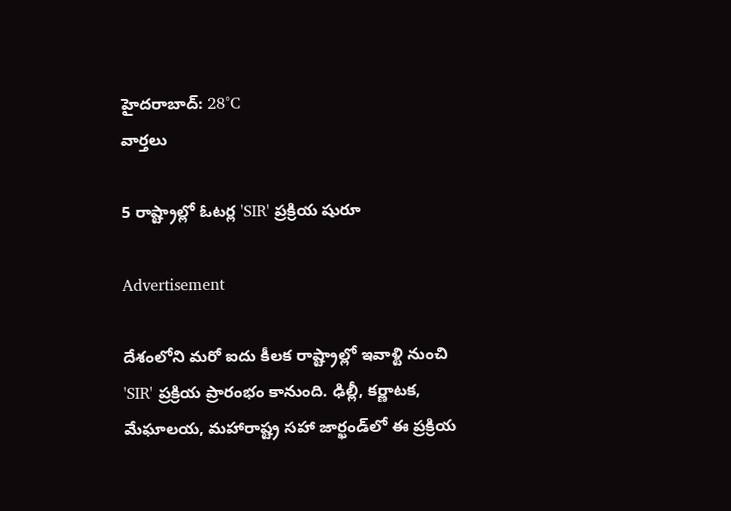హైదరాబాద్: 28°C
వార్తలు

5 రాష్ట్రాల్లో ఓటర్ల 'SIR' ప్రక్రియ షురూ

Advertisement

దేశంలోని మరో ఐదు కీలక రాష్ట్రాల్లో ఇవాళ్టి నుంచి 'SIR' ప్రక్రియ ప్రారంభం కానుంది. ఢిల్లీ, కర్ణాటక, మేఘాలయ, మహారాష్ట్ర సహా జార్ఖండ్‌లో ఈ ప్రక్రియ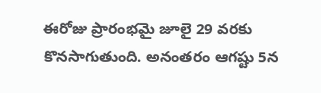ఈరోజు ప్రారంభమై జూలై 29 వరకు కొనసాగుతుంది. అనంతరం ఆగష్టు 5న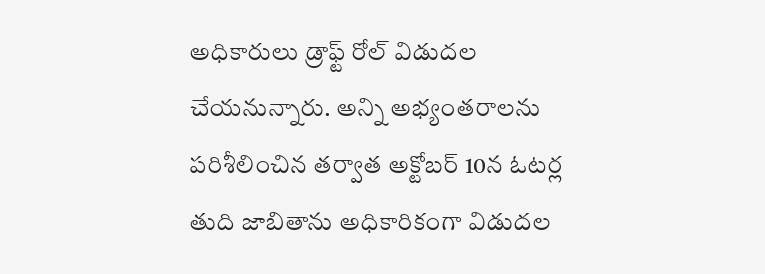అధికారులు డ్రాఫ్ట్ రోల్ విడుదల చేయనున్నారు. అన్ని అభ్యంతరాలను పరిశీలించిన తర్వాత అక్టోబర్ 10న ఓటర్ల తుది జాబితాను అధికారికంగా విడుదల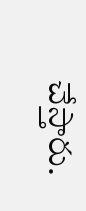చేస్తారు.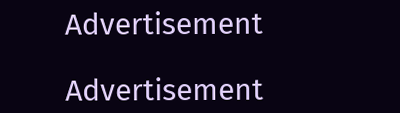Advertisement

Advertisement